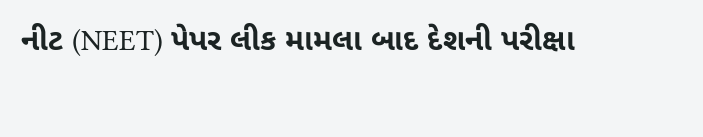નીટ (NEET) પેપર લીક મામલા બાદ દેશની પરીક્ષા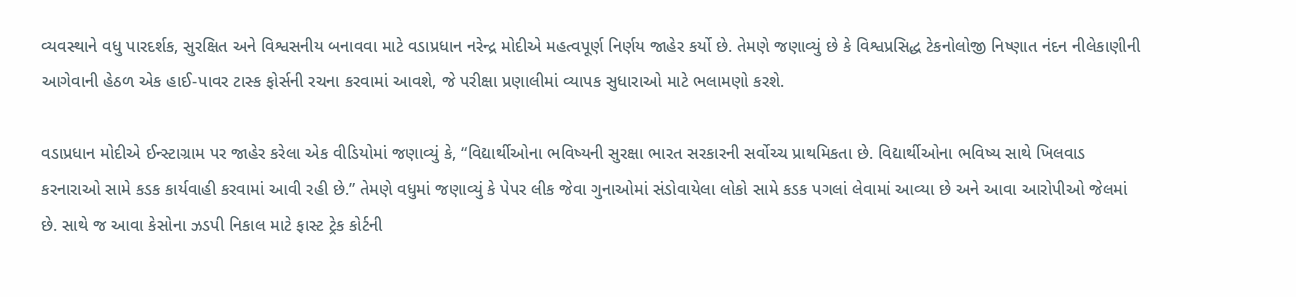વ્યવસ્થાને વધુ પારદર્શક, સુરક્ષિત અને વિશ્વસનીય બનાવવા માટે વડાપ્રધાન નરેન્દ્ર મોદીએ મહત્વપૂર્ણ નિર્ણય જાહેર કર્યો છે. તેમણે જણાવ્યું છે કે વિશ્વપ્રસિદ્ધ ટેકનોલોજી નિષ્ણાત નંદન નીલેકાણીની આગેવાની હેઠળ એક હાઈ-પાવર ટાસ્ક ફોર્સની રચના કરવામાં આવશે, જે પરીક્ષા પ્રણાલીમાં વ્યાપક સુધારાઓ માટે ભલામણો કરશે.

વડાપ્રધાન મોદીએ ઈન્સ્ટાગ્રામ પર જાહેર કરેલા એક વીડિયોમાં જણાવ્યું કે, “વિદ્યાર્થીઓના ભવિષ્યની સુરક્ષા ભારત સરકારની સર્વોચ્ચ પ્રાથમિકતા છે. વિદ્યાર્થીઓના ભવિષ્ય સાથે ખિલવાડ કરનારાઓ સામે કડક કાર્યવાહી કરવામાં આવી રહી છે.” તેમણે વધુમાં જણાવ્યું કે પેપર લીક જેવા ગુનાઓમાં સંડોવાયેલા લોકો સામે કડક પગલાં લેવામાં આવ્યા છે અને આવા આરોપીઓ જેલમાં છે. સાથે જ આવા કેસોના ઝડપી નિકાલ માટે ફાસ્ટ ટ્રેક કોર્ટની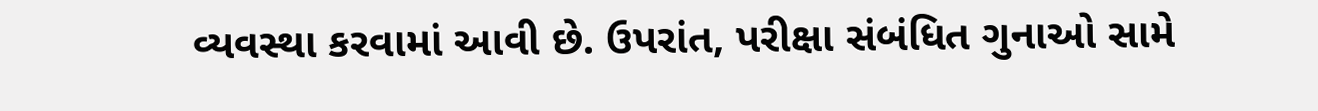વ્યવસ્થા કરવામાં આવી છે. ઉપરાંત, પરીક્ષા સંબંધિત ગુનાઓ સામે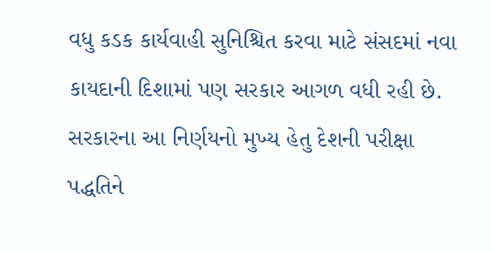વધુ કડક કાર્યવાહી સુનિશ્ચિત કરવા માટે સંસદમાં નવા કાયદાની દિશામાં પણ સરકાર આગળ વધી રહી છે. સરકારના આ નિર્ણયનો મુખ્ય હેતુ દેશની પરીક્ષા પદ્ધતિને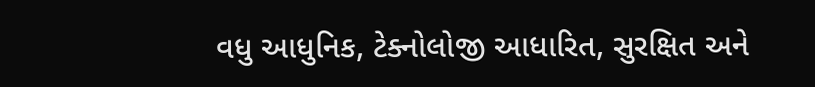વધુ આધુનિક, ટેક્નોલોજી આધારિત, સુરક્ષિત અને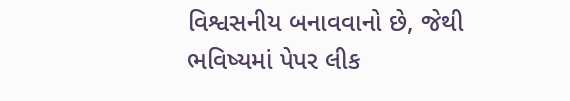વિશ્વસનીય બનાવવાનો છે, જેથી ભવિષ્યમાં પેપર લીક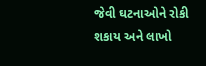જેવી ઘટનાઓને રોકી શકાય અને લાખો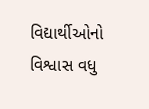વિદ્યાર્થીઓનો વિશ્વાસ વધુ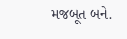મજબૂત બને.